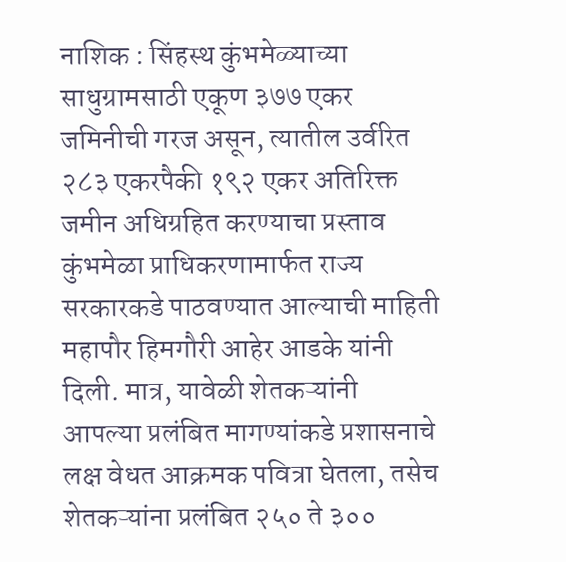नाशिक : सिंहस्थ कुंभमेळ्याच्या साधुग्रामसाठी एकूण ३७७ एकर जमिनीची गरज असून, त्यातील उर्वरित २८३ एकरपैकी १९२ एकर अतिरिक्त जमीन अधिग्रहित करण्याचा प्रस्ताव कुंभमेळा प्राधिकरणामार्फत राज्य सरकारकडे पाठवण्यात आल्याची माहिती महापौर हिमगौरी आहेर आडके यांनी दिली. मात्र, यावेळी शेतकऱ्यांनी आपल्या प्रलंबित मागण्यांकडे प्रशासनाचे लक्ष वेधत आक्रमक पवित्रा घेतला, तसेच शेतकऱ्यांना प्रलंबित २५० ते ३००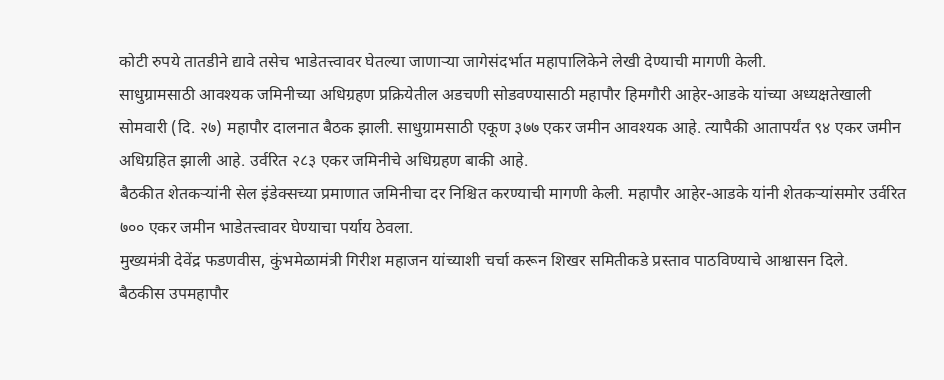कोटी रुपये तातडीने द्यावे तसेच भाडेतत्त्वावर घेतल्या जाणाऱ्या जागेसंदर्भात महापालिकेने लेखी देण्याची मागणी केली.
साधुग्रामसाठी आवश्यक जमिनीच्या अधिग्रहण प्रक्रियेतील अडचणी सोडवण्यासाठी महापौर हिमगौरी आहेर-आडके यांच्या अध्यक्षतेखाली सोमवारी (दि. २७) महापौर दालनात बैठक झाली. साधुग्रामसाठी एकूण ३७७ एकर जमीन आवश्यक आहे. त्यापैकी आतापर्यंत ९४ एकर जमीन अधिग्रहित झाली आहे. उर्वरित २८३ एकर जमिनीचे अधिग्रहण बाकी आहे.
बैठकीत शेतकऱ्यांनी सेल इंडेक्सच्या प्रमाणात जमिनीचा दर निश्चित करण्याची मागणी केली. महापौर आहेर-आडके यांनी शेतकऱ्यांसमोर उर्वरित ७०० एकर जमीन भाडेतत्त्वावर घेण्याचा पर्याय ठेवला.
मुख्यमंत्री देवेंद्र फडणवीस, कुंभमेळामंत्री गिरीश महाजन यांच्याशी चर्चा करून शिखर समितीकडे प्रस्ताव पाठविण्याचे आश्वासन दिले.
बैठकीस उपमहापौर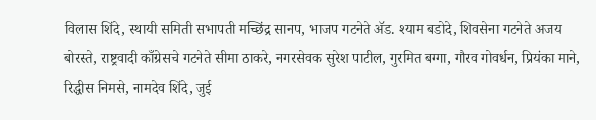विलास शिंदे, स्थायी समिती सभापती मच्छिंद्र सानप, भाजप गटनेते ॲड. श्याम बडोदे, शिवसेना गटनेते अजय बोरस्ते, राष्ट्रवादी काँग्रेसचे गटनेते सीमा ठाकरे, नगरसेवक सुरेश पाटील, गुरमित बग्गा, गौरव गोवर्धन, प्रियंका माने, रिद्धीस निमसे, नामदेव शिंदे, जुई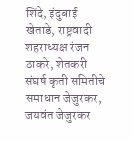शिंदे, इंदुबाई खेताडे, राष्ट्रवादी शहराध्यक्ष रंजन ठाकरे, शेतकरी संघर्ष कृती समितीचे समाधान जेजुरकर, जयवंत जेजुरकर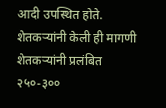आदी उपस्थित होते.
शेतकऱ्यांनी केली ही मागणी
शेतकऱ्यांनी प्रलंबित २५०-३००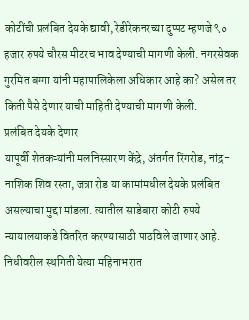कोटींची प्रलंबित देयके द्यावी, रेडीरेकनरच्या दुप्पट म्हणजे ९० हजार रुपये चौरस मीटरच भाव देण्याची मागणी केली. नगरसेवक गुरमित बग्गा यांनी महापालिकेला अधिकार आहे का? असेल तर किती पैसे देणार याची माहिती देण्याची मागणी केली.
प्रलंबित देयके देणार
यापूर्वी शेतकऱ्यांनी मलनिस्सारण केंद्रे, अंतर्गत रिंगरोड, नांद्र-नाशिक शिव रस्ता, जत्रा रोड या कामांमधील देयके प्रलंबित असल्याचा मुद्दा मांडला. त्यातील साडेबारा कोटी रुपये न्यायालयाकडे वितरित करण्यासाठी पाठविले जाणार आहे. निधीवरील स्थगिती येत्या महिनाभरात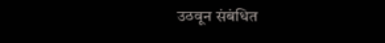उठवून संबंधित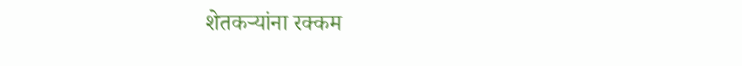शेतकऱ्यांना रक्कम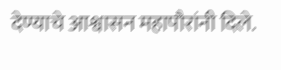देण्याचे आश्वासन महापौरांनी दिले.